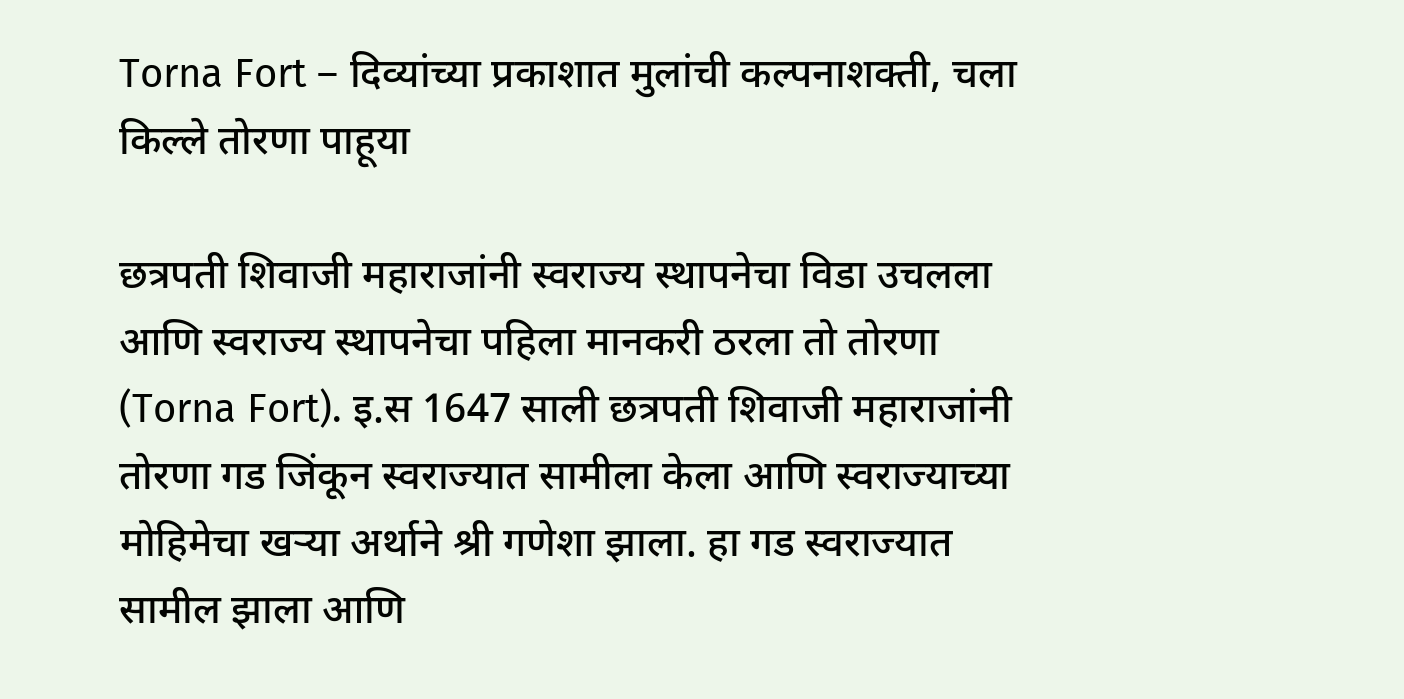Torna Fort – दिव्यांच्या प्रकाशात मुलांची कल्पनाशक्ती, चला किल्ले तोरणा पाहूया

छत्रपती शिवाजी महाराजांनी स्वराज्य स्थापनेचा विडा उचलला आणि स्वराज्य स्थापनेचा पहिला मानकरी ठरला तो तोरणा (Torna Fort). इ.स 1647 साली छत्रपती शिवाजी महाराजांनी तोरणा गड जिंकून स्वराज्यात सामीला केला आणि स्वराज्याच्या मोहिमेचा खऱ्या अर्थाने श्री गणेशा झाला. हा गड स्वराज्यात सामील झाला आणि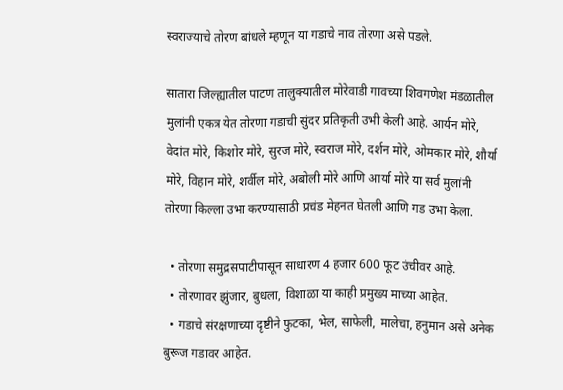स्वराज्याचे तोरण बांधले म्हणून या गडाचे नाव तोरणा असे पडले.

सातारा जिल्ह्यातील पाटण तालुक्यातील मोरेवाडी गावच्या शिवगणेश मंडळातील मुलांनी एकत्र येत तोरणा गडाची सुंदर प्रतिकृती उभी केली आहे. आर्यन मोरे, वेदांत मोरे, किशोर मोरे, सुरज मोरे, स्वराज मोरे, दर्शन मोरे, ओमकार मोरे, शौर्या मोरे, विहान मोरे, शर्वील मोरे, अबोली मोरे आणि आर्या मोरे या सर्व मुलांनी तोरणा किल्ला उभा करण्यासाठी प्रचंड मेहनत घेतली आणि गड उभा केला.

  • तोरणा समुद्रसपाटीपासून साधारण 4 हजार 600 फूट उंचीवर आहे.
  • तोरणावर झुंजार, बुधला, विशाळा या काही प्रमुख्य माच्या आहेत.
  • गडाचे संरक्षणाच्या दृष्टीने फुटका, भेल, साफेली, मालेचा, हनुमान असे अनेक बुरूज गडावर आहेत.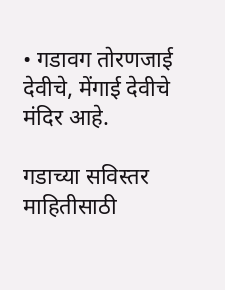• गडावग तोरणजाई देवीचे, मेंगाई देवीचे मंदिर आहे.

गडाच्या सविस्तर माहितीसाठी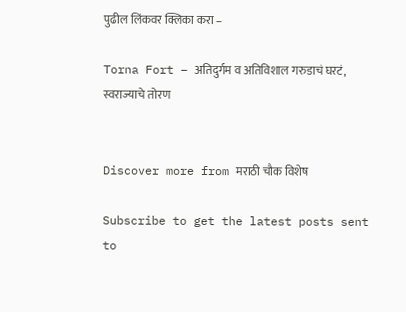पुढील लिंकवर क्लिका करा –

Torna Fort – अतिदुर्गम व अतिविशाल गरुडाचं घरटं, स्वराज्याचे तोरण


Discover more from मराठी चौक विशेष

Subscribe to get the latest posts sent to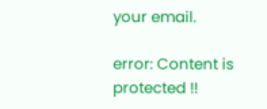your email.

error: Content is protected !!